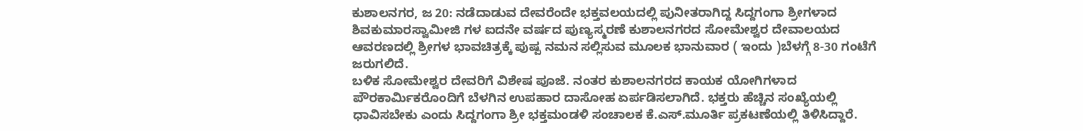ಕುಶಾಲನಗರ, ಜ 20: ನಡೆದಾಡುವ ದೇವರೆಂದೇ ಭಕ್ತವಲಯದಲ್ಲಿ ಪುನೀತರಾಗಿದ್ದ ಸಿದ್ದಗಂಗಾ ಶ್ರೀಗಳಾದ ಶಿವಕುಮಾರಸ್ವಾಮೀಜಿ ಗಳ ಐದನೇ ವರ್ಷದ ಪುಣ್ಯಸ್ಮರಣೆ ಕುಶಾಲನಗರದ ಸೋಮೇಶ್ವರ ದೇವಾಲಯದ ಆವರಣದಲ್ಲಿ ಶ್ರೀಗಳ ಭಾವಚಿತ್ರಕ್ಕೆ ಪುಷ್ಪ ನಮನ ಸಲ್ಲಿಸುವ ಮೂಲಕ ಭಾನುವಾರ ( ಇಂದು )ಬೆಳಗ್ಗೆ 8-30 ಗಂಟೆಗೆ ಜರುಗಲಿದೆ.
ಬಳಿಕ ಸೋಮೇಶ್ವರ ದೇವರಿಗೆ ವಿಶೇಷ ಪೂಜೆ. ನಂತರ ಕುಶಾಲನಗರದ ಕಾಯಕ ಯೋಗಿಗಳಾದ ಪೌರಕಾರ್ಮಿಕರೊಂದಿಗೆ ಬೆಳಗಿನ ಉಪಹಾರ ದಾಸೋಹ ಏರ್ಪಡಿಸಲಾಗಿದೆ. ಭಕ್ತರು ಹೆಚ್ಚಿನ ಸಂಖ್ಯೆಯಲ್ಲಿ ಧಾವಿಸಬೇಕು ಎಂದು ಸಿದ್ದಗಂಗಾ ಶ್ರೀ ಭಕ್ತಮಂಡಳಿ ಸಂಚಾಲಕ ಕೆ.ಎಸ್.ಮೂರ್ತಿ ಪ್ರಕಟಣೆಯಲ್ಲಿ ತಿಳಿಸಿದ್ದಾರೆ.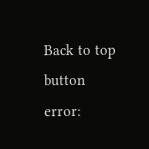Back to top button
error: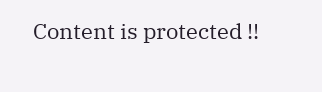Content is protected !!